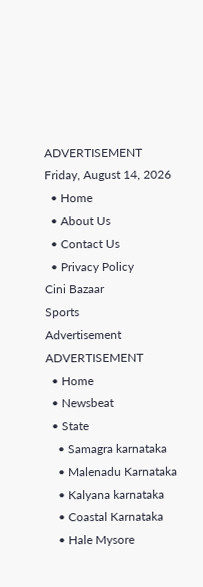ADVERTISEMENT
Friday, August 14, 2026
  • Home
  • About Us
  • Contact Us
  • Privacy Policy
Cini Bazaar
Sports
Advertisement
ADVERTISEMENT
  • Home
  • Newsbeat
  • State
    • Samagra karnataka
    • Malenadu Karnataka
    • Kalyana karnataka
    • Coastal Karnataka
    • Hale Mysore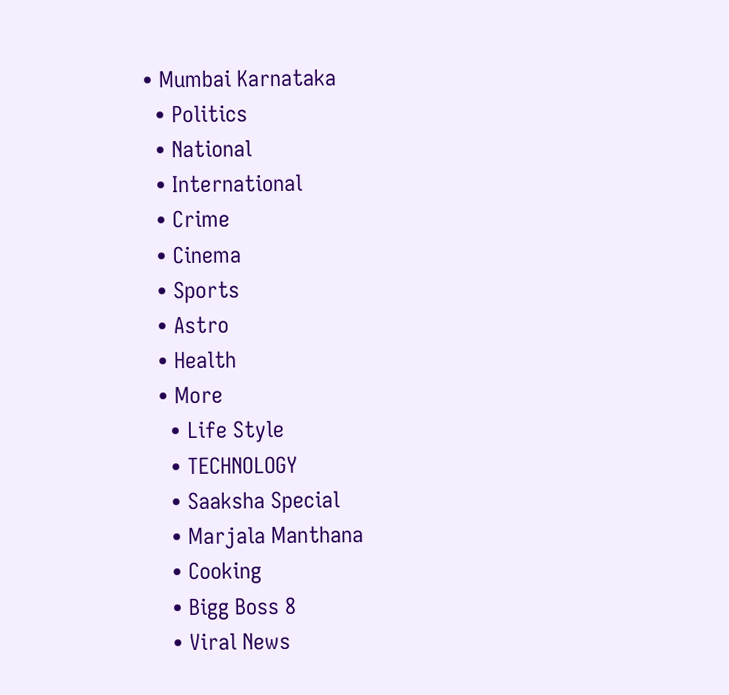• Mumbai Karnataka
  • Politics
  • National
  • International
  • Crime
  • Cinema
  • Sports
  • Astro
  • Health
  • More
    • Life Style
    • TECHNOLOGY
    • Saaksha Special
    • Marjala Manthana
    • Cooking
    • Bigg Boss 8
    • Viral News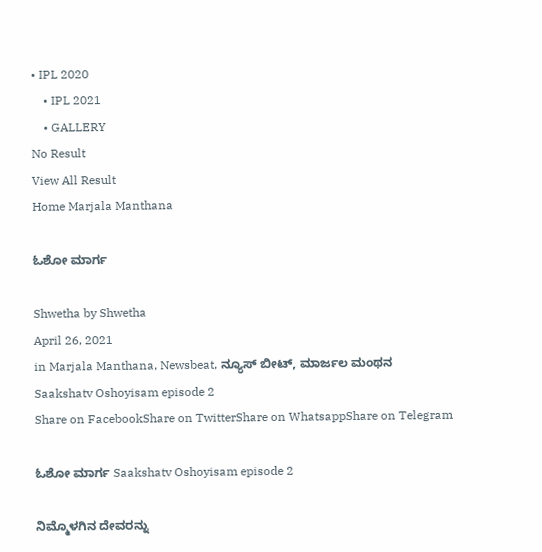• IPL 2020
    • IPL 2021
    • GALLERY
No Result
View All Result
Home Marjala Manthana

ಓಶೋ ಮಾರ್ಗ

Shwetha by Shwetha
April 26, 2021
in Marjala Manthana, Newsbeat, ನ್ಯೂಸ್ ಬೀಟ್, ಮಾರ್ಜಲ ಮಂಥನ
Saakshatv Oshoyisam episode 2
Share on FacebookShare on TwitterShare on WhatsappShare on Telegram

ಓಶೋ ಮಾರ್ಗ Saakshatv Oshoyisam episode 2

ನಿಮ್ಮೊಳಗಿನ ದೇವರನ್ನು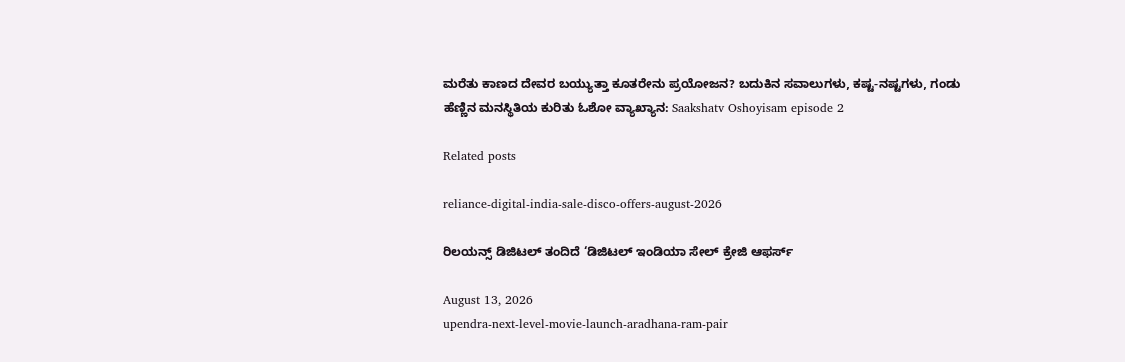ಮರೆತು ಕಾಣದ ದೇವರ ಬಯ್ಯುತ್ತಾ ಕೂತರೇನು ಪ್ರಯೋಜನ? ಬದುಕಿನ ಸವಾಲುಗಳು, ಕಷ್ಟ-ನಷ್ಟಗಳು, ಗಂಡು ಹೆಣ್ಣಿನ ಮನಸ್ಥಿತಿಯ ಕುರಿತು ಓಶೋ ವ್ಯಾಖ್ಯಾನ: Saakshatv Oshoyisam episode 2

Related posts

reliance-digital-india-sale-disco-offers-august-2026

ರಿಲಯನ್ಸ್ ಡಿಜಿಟಲ್ ತಂದಿದೆ ‘ಡಿಜಿಟಲ್ ಇಂಡಿಯಾ ಸೇಲ್ ಕ್ರೇಜಿ ಆಫರ್ಸ್

August 13, 2026
upendra-next-level-movie-launch-aradhana-ram-pair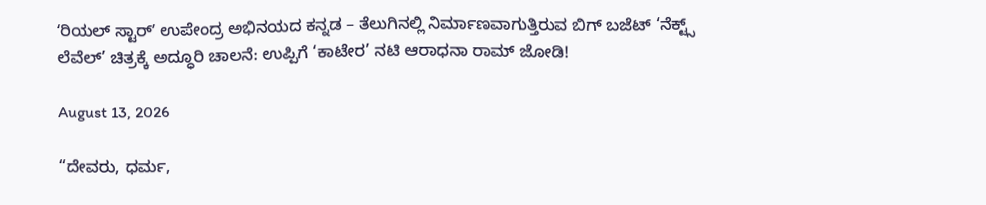ʻರಿಯಲ್ ಸ್ಟಾರ್ʼ ಉಪೇಂದ್ರ ಅಭಿನಯದ ಕನ್ನಡ – ತೆಲುಗಿನಲ್ಲಿ ನಿರ್ಮಾಣವಾಗುತ್ತಿರುವ ಬಿಗ್‌ ಬಜೆಟ್‌ ‘ನೆಕ್ಟ್ಸ್ ಲೆವೆಲ್’ ಚಿತ್ರಕ್ಕೆ ಅದ್ಧೂರಿ ಚಾಲನೆ: ಉಪ್ಪಿಗೆ ‘ಕಾಟೇರ’ ನಟಿ ಆರಾಧನಾ ರಾಮ್ ಜೋಡಿ!

August 13, 2026

“ದೇವರು, ಧರ್ಮ,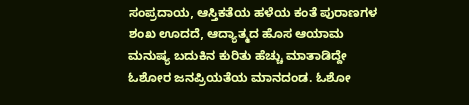ಸಂಪ್ರದಾಯ, ಆಸ್ತಿಕತೆಯ ಹಳೆಯ ಕಂತೆ ಪುರಾಣಗಳ ಶಂಖ ಊದದೆ, ಆದ್ಯಾತ್ಮದ ಹೊಸ ಆಯಾಮ ಮನುಷ್ಯ ಬದುಕಿನ ಕುರಿತು ಹೆಚ್ಚು ಮಾತಾಡಿದ್ದೇ ಓಶೋರ ಜನಪ್ರಿಯತೆಯ ಮಾನದಂಡ. ಓಶೋ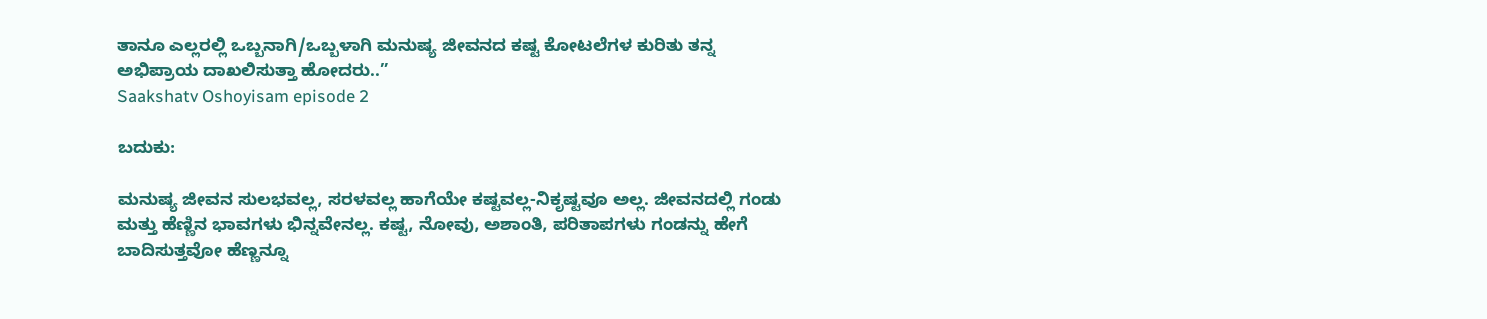ತಾನೂ ಎಲ್ಲರಲ್ಲಿ ಒಬ್ಬನಾಗಿ/ಒಬ್ಬಳಾಗಿ ಮನುಷ್ಯ ಜೀವನದ ಕಷ್ಟ ಕೋಟಲೆಗಳ ಕುರಿತು ತನ್ನ ಅಭಿಪ್ರಾಯ ದಾಖಲಿಸುತ್ತಾ ಹೋದರು..”
Saakshatv Oshoyisam episode 2

ಬದುಕು:

ಮನುಷ್ಯ ಜೀವನ ಸುಲಭವಲ್ಲ, ಸರಳವಲ್ಲ ಹಾಗೆಯೇ ಕಷ್ಟವಲ್ಲ-ನಿಕೃಷ್ಟವೂ ಅಲ್ಲ. ಜೀವನದಲ್ಲಿ ಗಂಡು ಮತ್ತು ಹೆಣ್ಣಿನ ಭಾವಗಳು ಭಿನ್ನವೇನಲ್ಲ. ಕಷ್ಟ, ನೋವು, ಅಶಾಂತಿ, ಪರಿತಾಪಗಳು ಗಂಡನ್ನು ಹೇಗೆ ಬಾದಿಸುತ್ತವೋ ಹೆಣ್ಣನ್ನೂ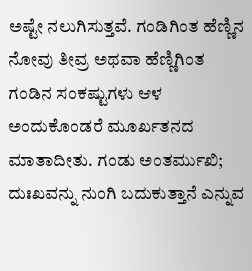ಅಷ್ಟೇ ನಲುಗಿಸುತ್ತವೆ. ಗಂಡಿಗಿಂತ ಹೆಣ್ಣಿನ ನೋವು ತೀವ್ರ ಅಥವಾ ಹೆಣ್ಣಿಗಿಂತ ಗಂಡಿನ ಸಂಕಷ್ಟುಗಳು ಆಳ ಅಂದುಕೊಂಡರೆ ಮೂರ್ಖತನದ ಮಾತಾದೀತು. ಗಂಡು ಅಂತರ್ಮುಖಿ; ದುಃಖವನ್ನು ನುಂಗಿ ಬದುಕುತ್ತಾನೆ ಎನ್ನುವ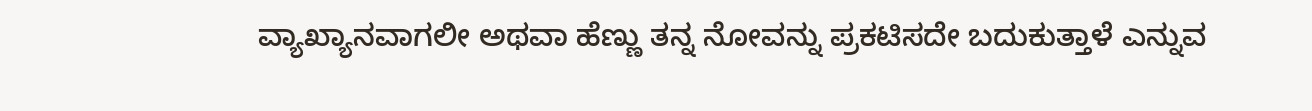ವ್ಯಾಖ್ಯಾನವಾಗಲೀ ಅಥವಾ ಹೆಣ್ಣು ತನ್ನ ನೋವನ್ನು ಪ್ರಕಟಿಸದೇ ಬದುಕುತ್ತಾಳೆ ಎನ್ನುವ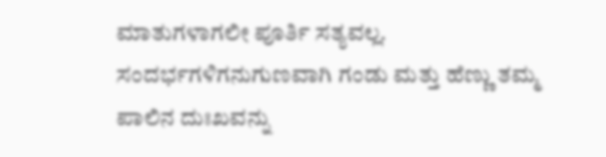ಮಾತುಗಳಾಗಲೀ ಪೂರ್ತಿ ಸತ್ಯವಲ್ಲ. ಸಂದರ್ಭಗಳಿಗನುಗುಣವಾಗಿ ಗಂಡು ಮತ್ತು ಹೆಣ್ಣು ತಮ್ಮ ಪಾಲಿನ ದುಃಖವನ್ನು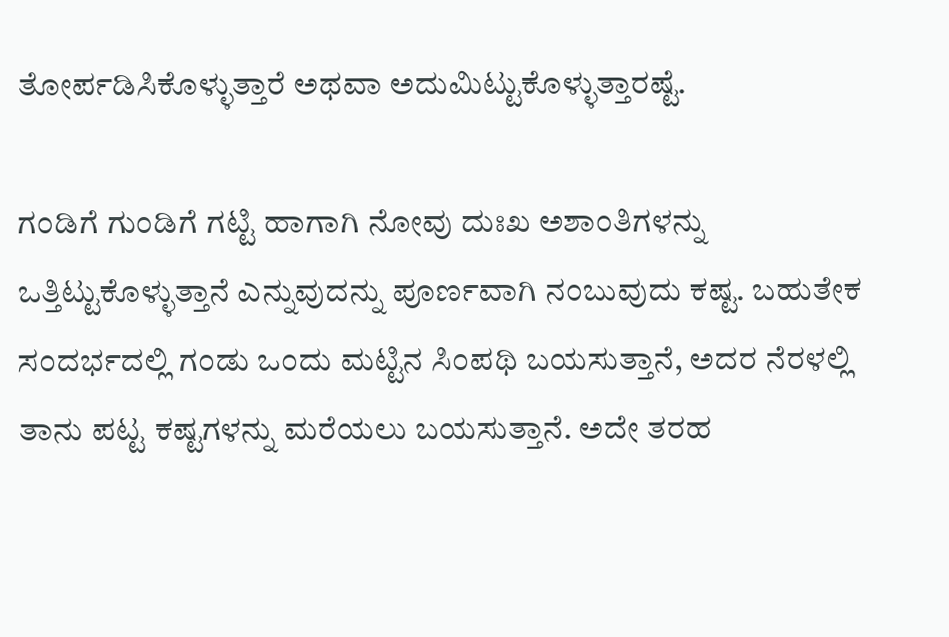ತೋರ್ಪಡಿಸಿಕೊಳ್ಳುತ್ತಾರೆ ಅಥವಾ ಅದುಮಿಟ್ಟುಕೊಳ್ಳುತ್ತಾರಷ್ಟೆ.

ಗಂಡಿಗೆ ಗುಂಡಿಗೆ ಗಟ್ಟಿ ಹಾಗಾಗಿ ನೋವು ದುಃಖ ಅಶಾಂತಿಗಳನ್ನು ಒತ್ತಿಟ್ಟುಕೊಳ್ಳುತ್ತಾನೆ ಎನ್ನುವುದನ್ನು ಪೂರ್ಣವಾಗಿ ನಂಬುವುದು ಕಷ್ಟ. ಬಹುತೇಕ ಸಂದರ್ಭದಲ್ಲಿ ಗಂಡು ಒಂದು ಮಟ್ಟಿನ ಸಿಂಪಥಿ ಬಯಸುತ್ತಾನೆ, ಅದರ ನೆರಳಲ್ಲಿ ತಾನು ಪಟ್ಟ ಕಷ್ಟಗಳನ್ನು ಮರೆಯಲು ಬಯಸುತ್ತಾನೆ. ಅದೇ ತರಹ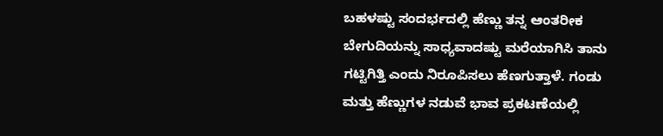ಬಹಳಷ್ಟು ಸಂದರ್ಭದಲ್ಲಿ ಹೆಣ್ಣು ತನ್ನ ಆಂತರೀಕ ಬೇಗುದಿಯನ್ನು ಸಾಧ್ಯವಾದಷ್ಟು ಮರೆಯಾಗಿಸಿ ತಾನು ಗಟ್ಟಿಗಿತ್ತಿ ಎಂದು ನಿರೂಪಿಸಲು ಹೆಣಗುತ್ತಾಳೆ. ಗಂಡು ಮತ್ತು ಹೆಣ್ಣುಗಳ ನಡುವೆ ಭಾವ ಪ್ರಕಟಣೆಯಲ್ಲಿ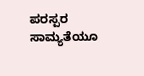ಪರಸ್ಪರ ಸಾಮ್ಯತೆಯೂ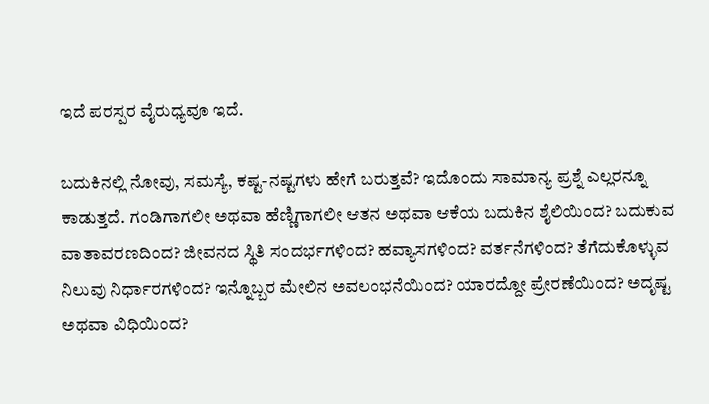ಇದೆ ಪರಸ್ಪರ ವೈರುಧ್ಯವೂ ಇದೆ.

ಬದುಕಿನಲ್ಲಿ ನೋವು, ಸಮಸ್ಯೆ, ಕಷ್ಟ-ನಷ್ಟಗಳು ಹೇಗೆ ಬರುತ್ತವೆ? ಇದೊಂದು ಸಾಮಾನ್ಯ ಪ್ರಶ್ನೆ ಎಲ್ಲರನ್ನೂ ಕಾಡುತ್ತದೆ. ಗಂಡಿಗಾಗಲೀ ಅಥವಾ ಹೆಣ್ಣಿಗಾಗಲೀ ಆತನ ಅಥವಾ ಆಕೆಯ ಬದುಕಿನ ಶೈಲಿಯಿಂದ? ಬದುಕುವ ವಾತಾವರಣದಿಂದ? ಜೀವನದ ಸ್ಥಿತಿ ಸಂದರ್ಭಗಳಿಂದ? ಹವ್ಯಾಸಗಳಿಂದ? ವರ್ತನೆಗಳಿಂದ? ತೆಗೆದುಕೊಳ್ಳುವ ನಿಲುವು ನಿರ್ಧಾರಗಳಿಂದ? ಇನ್ನೊಬ್ಬರ ಮೇಲಿನ ಅವಲಂಭನೆಯಿಂದ? ಯಾರದ್ದೋ ಪ್ರೇರಣೆಯಿಂದ? ಅದೃಷ್ಟ ಅಥವಾ ವಿಧಿಯಿಂದ?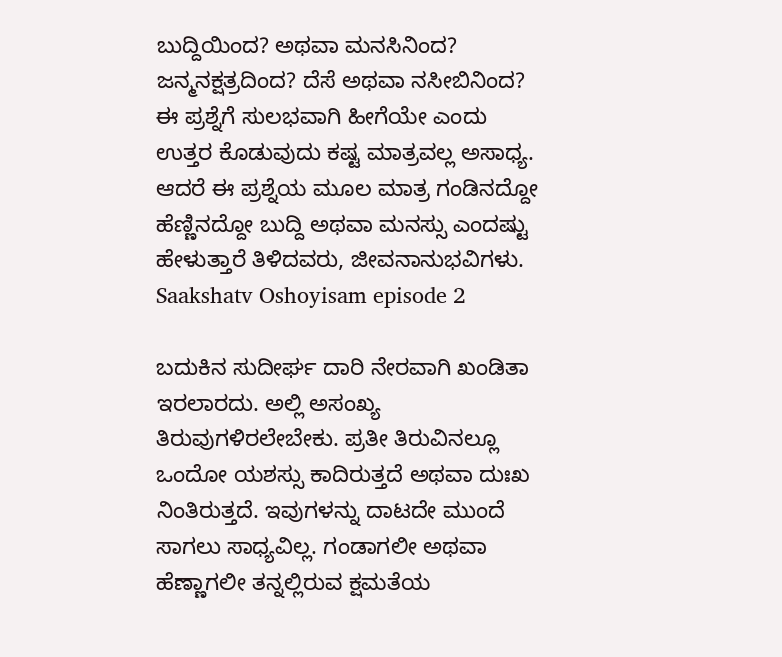ಬುದ್ದಿಯಿಂದ? ಅಥವಾ ಮನಸಿನಿಂದ? ಜನ್ಮನಕ್ಷತ್ರದಿಂದ? ದೆಸೆ ಅಥವಾ ನಸೀಬಿನಿಂದ? ಈ ಪ್ರಶ್ನೆಗೆ ಸುಲಭವಾಗಿ ಹೀಗೆಯೇ ಎಂದು ಉತ್ತರ ಕೊಡುವುದು ಕಷ್ಟ ಮಾತ್ರವಲ್ಲ ಅಸಾಧ್ಯ. ಆದರೆ ಈ ಪ್ರಶ್ನೆಯ ಮೂಲ ಮಾತ್ರ ಗಂಡಿನದ್ದೋ ಹೆಣ್ಣಿನದ್ದೋ ಬುದ್ದಿ ಅಥವಾ ಮನಸ್ಸು ಎಂದಷ್ಟು ಹೇಳುತ್ತಾರೆ ತಿಳಿದವರು, ಜೀವನಾನುಭವಿಗಳು. Saakshatv Oshoyisam episode 2

ಬದುಕಿನ ಸುದೀರ್ಘ ದಾರಿ ನೇರವಾಗಿ ಖಂಡಿತಾ ಇರಲಾರದು. ಅಲ್ಲಿ ಅಸಂಖ್ಯ ತಿರುವುಗಳಿರಲೇಬೇಕು. ಪ್ರತೀ ತಿರುವಿನಲ್ಲೂ ಒಂದೋ ಯಶಸ್ಸು ಕಾದಿರುತ್ತದೆ ಅಥವಾ ದುಃಖ ನಿಂತಿರುತ್ತದೆ. ಇವುಗಳನ್ನು ದಾಟದೇ ಮುಂದೆ ಸಾಗಲು ಸಾಧ್ಯವಿಲ್ಲ. ಗಂಡಾಗಲೀ ಅಥವಾ ಹೆಣ್ಣಾಗಲೀ ತನ್ನಲ್ಲಿರುವ ಕ್ಷಮತೆಯ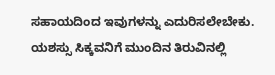ಸಹಾಯದಿಂದ ಇವುಗಳನ್ನು ಎದುರಿಸಲೇಬೇಕು. ಯಶಸ್ಸು ಸಿಕ್ಕವನಿಗೆ ಮುಂದಿನ ತಿರುವಿನಲ್ಲಿ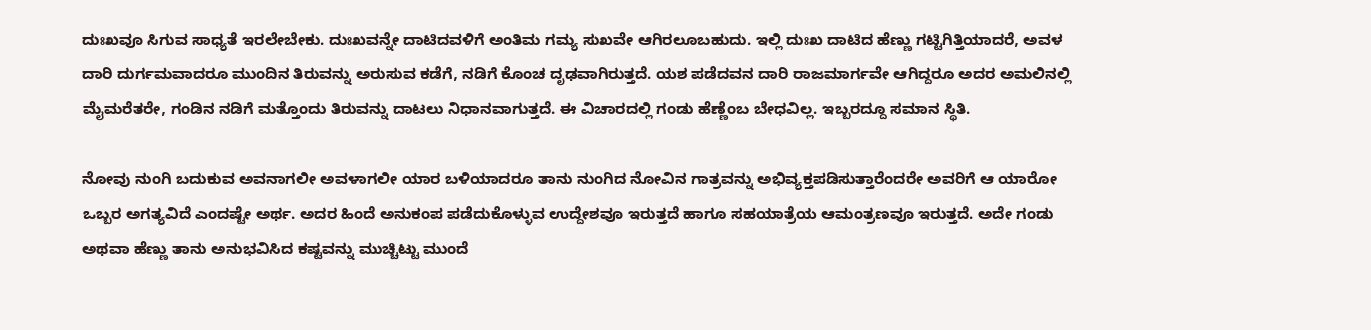ದುಃಖವೂ ಸಿಗುವ ಸಾಧ್ಯತೆ ಇರಲೇಬೇಕು. ದುಃಖವನ್ನೇ ದಾಟಿದವಳಿಗೆ ಅಂತಿಮ ಗಮ್ಯ ಸುಖವೇ ಆಗಿರಲೂಬಹುದು. ಇಲ್ಲಿ ದುಃಖ ದಾಟಿದ ಹೆಣ್ಣು ಗಟ್ಟಿಗಿತ್ತಿಯಾದರೆ, ಅವಳ ದಾರಿ ದುರ್ಗಮವಾದರೂ ಮುಂದಿನ ತಿರುವನ್ನು ಅರುಸುವ ಕಡೆಗೆ, ನಡಿಗೆ ಕೊಂಚ ದೃಢವಾಗಿರುತ್ತದೆ. ಯಶ ಪಡೆದವನ ದಾರಿ ರಾಜಮಾರ್ಗವೇ ಆಗಿದ್ದರೂ ಅದರ ಅಮಲಿನಲ್ಲಿ ಮೈಮರೆತರೇ, ಗಂಡಿನ ನಡಿಗೆ ಮತ್ತೊಂದು ತಿರುವನ್ನು ದಾಟಲು ನಿಧಾನವಾಗುತ್ತದೆ. ಈ ವಿಚಾರದಲ್ಲಿ ಗಂಡು ಹೆಣ್ಣೆಂಬ ಬೇಧವಿಲ್ಲ. ಇಬ್ಬರದ್ದೂ ಸಮಾನ ಸ್ಥಿತಿ.

ನೋವು ನುಂಗಿ ಬದುಕುವ ಅವನಾಗಲೀ ಅವಳಾಗಲೀ ಯಾರ ಬಳಿಯಾದರೂ ತಾನು ನುಂಗಿದ ನೋವಿನ ಗಾತ್ರವನ್ನು ಅಭಿವ್ಯಕ್ತಪಡಿಸುತ್ತಾರೆಂದರೇ ಅವರಿಗೆ ಆ ಯಾರೋ ಒಬ್ಬರ ಅಗತ್ಯವಿದೆ ಎಂದಷ್ಟೇ ಅರ್ಥ. ಅದರ ಹಿಂದೆ ಅನುಕಂಪ ಪಡೆದುಕೊಳ್ಳುವ ಉದ್ದೇಶವೂ ಇರುತ್ತದೆ ಹಾಗೂ ಸಹಯಾತ್ರೆಯ ಆಮಂತ್ರಣವೂ ಇರುತ್ತದೆ. ಅದೇ ಗಂಡು ಅಥವಾ ಹೆಣ್ಣು ತಾನು ಅನುಭವಿಸಿದ ಕಷ್ಟವನ್ನು ಮುಚ್ಚಿಟ್ಟು ಮುಂದೆ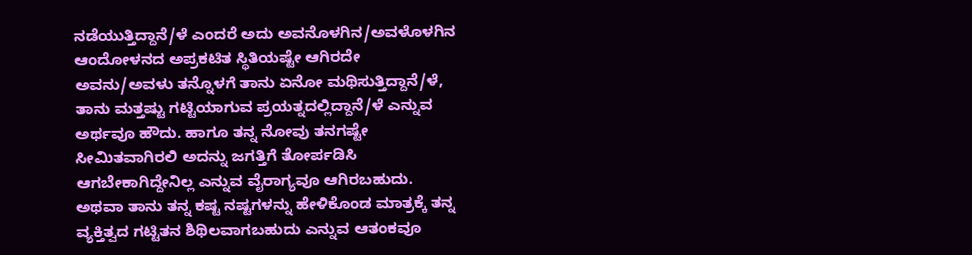ನಡೆಯುತ್ತಿದ್ದಾನೆ/ಳೆ ಎಂದರೆ ಅದು ಅವನೊಳಗಿನ/ಅವಳೊಳಗಿನ ಆಂದೋಳನದ ಅಪ್ರಕಟಿತ ಸ್ಥಿತಿಯಷ್ಟೇ ಆಗಿರದೇ ಅವನು/ಅವಳು ತನ್ನೊಳಗೆ ತಾನು ಏನೋ ಮಥಿಸುತ್ತಿದ್ದಾನೆ/ಳೆ, ತಾನು ಮತ್ತಷ್ಟು ಗಟ್ಟಿಯಾಗುವ ಪ್ರಯತ್ನದಲ್ಲಿದ್ದಾನೆ/ಳೆ ಎನ್ನುವ ಅರ್ಥವೂ ಹೌದು. ಹಾಗೂ ತನ್ನ ನೋವು ತನಗಷ್ಟೇ ಸೀಮಿತವಾಗಿರಲಿ ಅದನ್ನು ಜಗತ್ತಿಗೆ ತೋರ್ಪಡಿಸಿ ಆಗಬೇಕಾಗಿದ್ದೇನಿಲ್ಲ ಎನ್ನುವ ವೈರಾಗ್ಯವೂ ಆಗಿರಬಹುದು. ಅಥವಾ ತಾನು ತನ್ನ ಕಷ್ಟ ನಷ್ಟಗಳನ್ನು ಹೇಳಿಕೊಂಡ ಮಾತ್ರಕ್ಕೆ ತನ್ನ ವ್ಯಕ್ತಿತ್ವದ ಗಟ್ಟಿತನ ಶಿಥಿಲವಾಗಬಹುದು ಎನ್ನುವ ಆತಂಕವೂ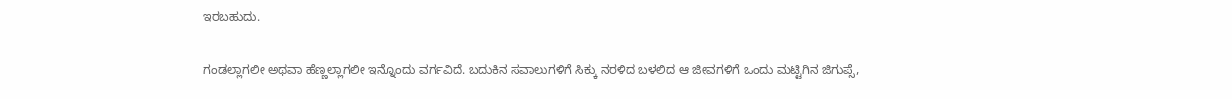ಇರಬಹುದು.

ಗಂಡಲ್ಲಾಗಲೀ ಅಥವಾ ಹೆಣ್ಣಲ್ಲಾಗಲೀ ಇನ್ನೊಂದು ವರ್ಗವಿದೆ. ಬದುಕಿನ ಸವಾಲುಗಳಿಗೆ ಸಿಕ್ಕು ನರಳಿದ ಬಳಲಿದ ಆ ಜೀವಗಳಿಗೆ ಒಂದು ಮಟ್ಟಿಗಿನ ಜಿಗುಪ್ಸೆ,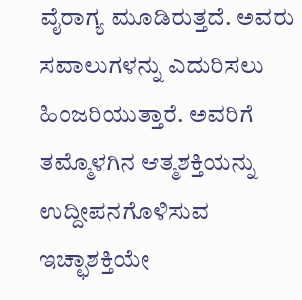ವೈರಾಗ್ಯ ಮೂಡಿರುತ್ತದೆ. ಅವರು ಸವಾಲುಗಳನ್ನು ಎದುರಿಸಲು ಹಿಂಜರಿಯುತ್ತಾರೆ. ಅವರಿಗೆ ತಮ್ಮೊಳಗಿನ ಆತ್ಮಶಕ್ತಿಯನ್ನು ಉದ್ದೀಪನಗೊಳಿಸುವ ಇಚ್ಛಾಶಕ್ತಿಯೇ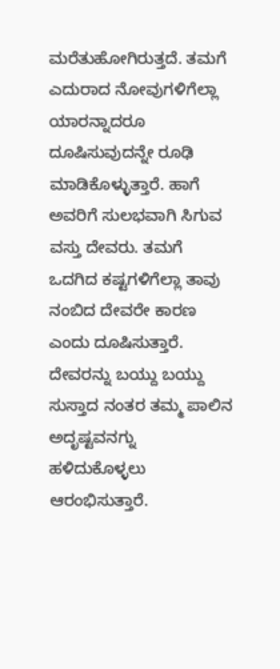ಮರೆತುಹೋಗಿರುತ್ತದೆ. ತಮಗೆ ಎದುರಾದ ನೋವುಗಳಿಗೆಲ್ಲಾ ಯಾರನ್ನಾದರೂ ದೂಷಿಸುವುದನ್ನೇ ರೂಢಿ ಮಾಡಿಕೊಳ್ಳುತ್ತಾರೆ. ಹಾಗೆ ಅವರಿಗೆ ಸುಲಭವಾಗಿ ಸಿಗುವ ವಸ್ತು ದೇವರು. ತಮಗೆ ಒದಗಿದ ಕಷ್ಟಗಳಿಗೆಲ್ಲಾ ತಾವು ನಂಬಿದ ದೇವರೇ ಕಾರಣ ಎಂದು ದೂಷಿಸುತ್ತಾರೆ. ದೇವರನ್ನು ಬಯ್ದು ಬಯ್ದು ಸುಸ್ತಾದ ನಂತರ ತಮ್ಮ ಪಾಲಿನ ಅದೃಷ್ಟವನಗ್ನು ಹಳಿದುಕೊಳ್ಳಲು ಆರಂಭಿಸುತ್ತಾರೆ.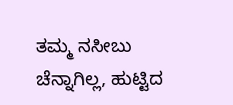ತಮ್ಮ ನಸೀಬು ಚೆನ್ನಾಗಿಲ್ಲ, ಹುಟ್ಟಿದ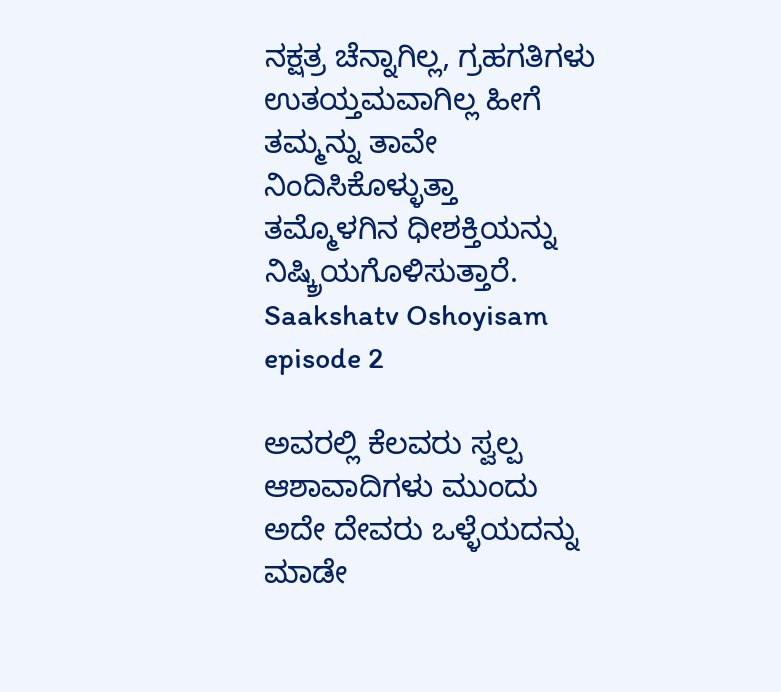ನಕ್ಷತ್ರ ಚೆನ್ನಾಗಿಲ್ಲ, ಗ್ರಹಗತಿಗಳು ಉತಯ್ತಮವಾಗಿಲ್ಲ ಹೀಗೆ ತಮ್ಮನ್ನು ತಾವೇ ನಿಂದಿಸಿಕೊಳ್ಳುತ್ತಾ ತಮ್ಮೊಳಗಿನ ಧೀಶಕ್ತಿಯನ್ನು ನಿಷ್ಕ್ರಿಯಗೊಳಿಸುತ್ತಾರೆ.
Saakshatv Oshoyisam episode 2

ಅವರಲ್ಲಿ ಕೆಲವರು ಸ್ವಲ್ಪ ಆಶಾವಾದಿಗಳು ಮುಂದು ಅದೇ ದೇವರು ಒಳ್ಳೆಯದನ್ನು ಮಾಡೇ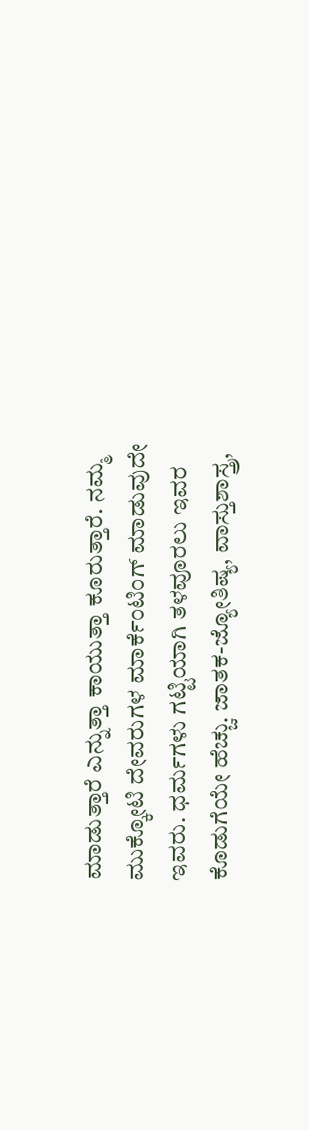ಮಾಡುತ್ತಾರೆ ಎನ್ನುತ್ತಾ ಕಾಯುತ್ತಾ ಕೂರುತ್ತಾರೆ. ನಮ್ಮ ಮುಕ್ಕೋಟಿ ದೇವರುಗಳ ಮಾರ್ಕೆಂಟಿಂಗ್‌ ಮಾಡುವುದೇ ಇವರು. ಧರ್ಮಗಳು ಗಟ್ಟಿಯಾಗಿ ತಳವೂರಲು ಇವರ ಕೊಡುಗೆಯೇ ಹೆಚ್ಚು. ಜಾತಕ-ಜ್ಯೋತಿಷ್ಯ, ವಾಸ್ತುಶಾಸ್ತ್ರ,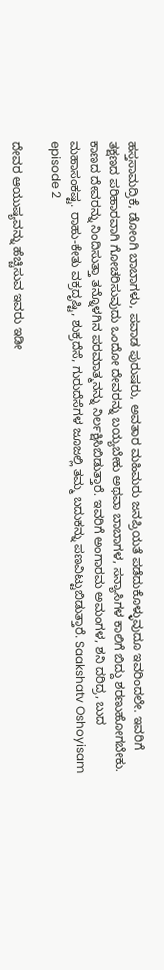ಹಸ್ತಸಾಮದ್ರಿಕೆ, ಡೋಂಗಿ ಬಾಬಾಗಳು, ಪವಾಡ ಪುರುಷರು, ಅವತಾರ ಮಹಿಮರು ಜನಪ್ರಿಯತೆ ಪಡೆದುಕೊಳ್ಳುವುದೂ ಇವರಿಂದಲೇ. ಇವರಿಗೆ ತಕ್ಷಣದ ಪರಿಹಾರವಾಗಿ ಗೋಚರಿಸುವುದು ಒಂದೋ ದೇವರನ್ನು ಬಯ್ಯಬೇಕು ಅಥವಾ ಬಾಬಾಗಳ, ಸನ್ಯಾಸಿಗಳ ಕಾಲಿಗೆ ಬಿದ್ದು ಶರಣುಹೋಗಬೇಕು. ಕಾಣದ ದೇವರನ್ನು ನಿಂದಿಸುತ್ತಾ ತನ್ನೊಳಗಿನ ಪರಮಾತ್ಮನನ್ನು ನಿರ್ಲಕ್ಷಿಸಿಬಿಡುತ್ತಾರೆ. ಇವರಿಗೆ ಅಂಗಾರಮ ಅಮಂಗಳ, ಶನಿ ದರಿದ್ರ, ಬುದ ಮಹಾಸಂಕಷ್ಟ. ರಾಹು-ಕೇತು ವಕ್ರದೃಷ್ಟಿ, ಶುಕ್ರದೆಸೆ, ಗುರುದೆಸೆಗಳ ಜೂಜಲ್ಲಿ ತಮ್ಮ ಬದುಕನ್ನು ಪಣವಿಟ್ಟುಬಿಡುತ್ತಾರೆ. Saakshatv Oshoyisam episode 2

ದೇವರ ಆಯುಷ್ಯವನ್ನು ಹೆಚ್ಚಿಸುವ ಇವರು ಇಡೀ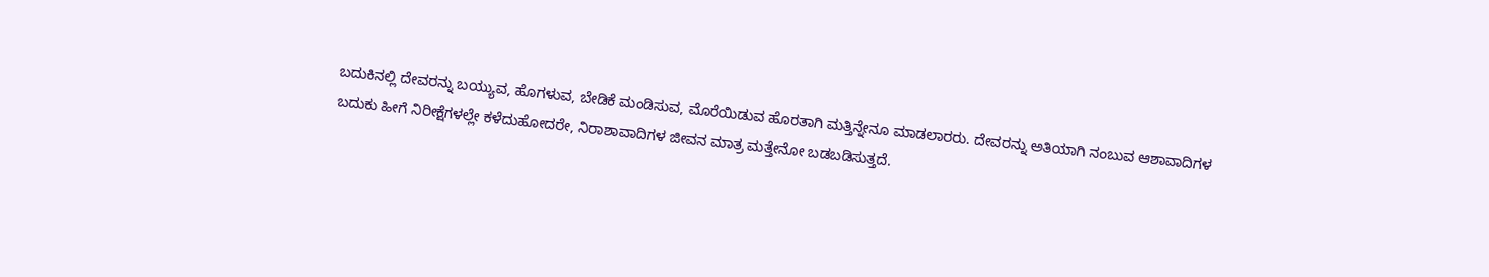ಬದುಕಿನಲ್ಲಿ ದೇವರನ್ನು ಬಯ್ಯುವ, ಹೊಗಳುವ, ಬೇಡಿಕೆ ಮಂಡಿಸುವ, ಮೊರೆಯಿಡುವ ಹೊರತಾಗಿ ಮತ್ತಿನ್ನೇನೂ ಮಾಡಲಾರರು. ದೇವರನ್ನು ಅತಿಯಾಗಿ ನಂಬುವ ಆಶಾವಾದಿಗಳ ಬದುಕು ಹೀಗೆ ನಿರೀಕ್ಷೆಗಳಲ್ಲೇ ಕಳೆದುಹೋದರೇ, ನಿರಾಶಾವಾದಿಗಳ ಜೀವನ ಮಾತ್ರ ಮತ್ತೇನೋ ಬಡಬಡಿಸುತ್ತದೆ.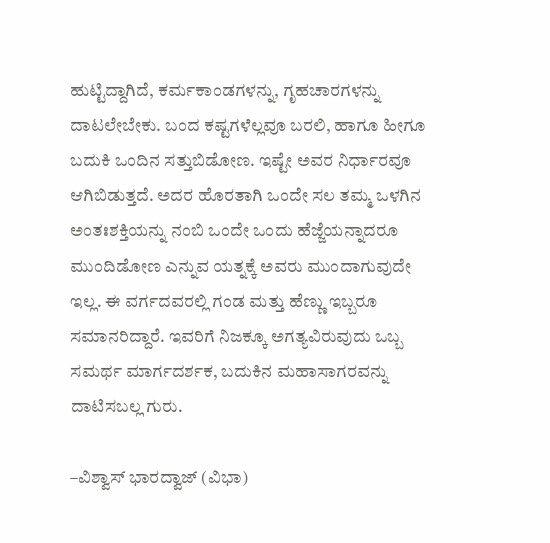ಹುಟ್ಟಿದ್ದಾಗಿದೆ, ಕರ್ಮಕಾಂಡಗಳನ್ನು, ಗೃಹಚಾರಗಳನ್ನು ದಾಟಲೇಬೇಕು. ಬಂದ ಕಷ್ಟಗಳೆಲ್ಲವೂ ಬರಲಿ, ಹಾಗೂ ಹೀಗೂ ಬದುಕಿ ಒಂದಿನ ಸತ್ತುಬಿಡೋಣ. ಇಷ್ಟೇ ಅವರ ನಿರ್ಧಾರವೂ ಆಗಿಬಿಡುತ್ತದೆ. ಅದರ ಹೊರತಾಗಿ ಒಂದೇ ಸಲ ತಮ್ಮ ಒಳಗಿನ ಅಂತಃಶಕ್ತಿಯನ್ನು ನಂಬಿ ಒಂದೇ ಒಂದು ಹೆಜ್ಜೆಯನ್ನಾದರೂ ಮುಂದಿಡೋಣ ಎನ್ನುವ ಯತ್ನಕ್ಕೆ ಅವರು ಮುಂದಾಗುವುದೇ ಇಲ್ಲ. ಈ ವರ್ಗದವರಲ್ಲಿ ಗಂಡ ಮತ್ತು ಹೆಣ್ಣು ಇಬ್ಬರೂ ಸಮಾನರಿದ್ದಾರೆ. ಇವರಿಗೆ ನಿಜಕ್ಕೂ ಅಗತ್ಯವಿರುವುದು ಒಬ್ಬ ಸಮರ್ಥ ಮಾರ್ಗದರ್ಶಕ, ಬದುಕಿನ ಮಹಾಸಾಗರವನ್ನು ದಾಟಿಸಬಲ್ಲ ಗುರು.

–ವಿಶ್ವಾಸ್‌ ಭಾರದ್ವಾಜ್‌ (ವಿಭಾ)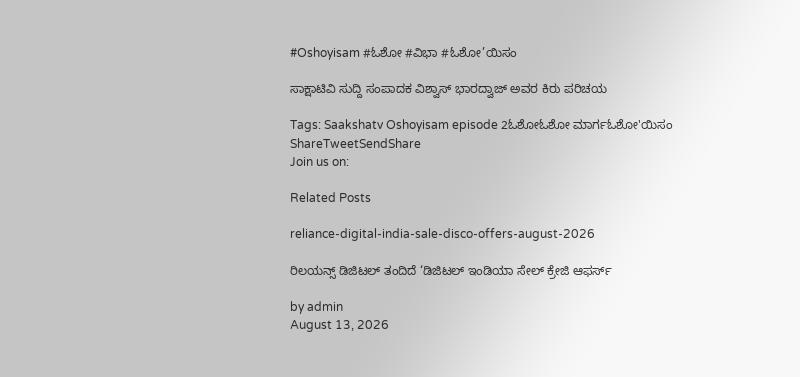#Oshoyisam #ಓಶೋ #ವಿಭಾ #ಓಶೋ’ಯಿಸಂ

ಸಾಕ್ಷಾಟಿವಿ ಸುದ್ದಿ ಸಂಪಾದಕ ವಿಶ್ವಾಸ್ ಭಾರದ್ವಾಜ್ ಅವರ ಕಿರು ಪರಿಚಯ

Tags: Saakshatv Oshoyisam episode 2ಓಶೋಓಶೋ ಮಾರ್ಗಓಶೋ'ಯಿಸಂ
ShareTweetSendShare
Join us on:

Related Posts

reliance-digital-india-sale-disco-offers-august-2026

ರಿಲಯನ್ಸ್ ಡಿಜಿಟಲ್ ತಂದಿದೆ ‘ಡಿಜಿಟಲ್ ಇಂಡಿಯಾ ಸೇಲ್ ಕ್ರೇಜಿ ಆಫರ್ಸ್

by admin
August 13, 2026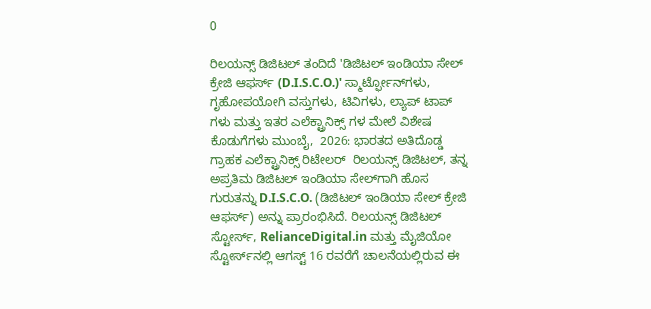0

ರಿಲಯನ್ಸ್ ಡಿಜಿಟಲ್ ತಂದಿದೆ 'ಡಿಜಿಟಲ್ ಇಂಡಿಯಾ ಸೇಲ್ ಕ್ರೇಜಿ ಆಫರ್ಸ್ (D.I.S.C.O.)' ಸ್ಮಾರ್ಟ್ಫೋನ್‌ಗಳು, ಗೃಹೋಪಯೋಗಿ ವಸ್ತುಗಳು, ಟಿವಿಗಳು, ಲ್ಯಾಪ್ ಟಾಪ್ ಗಳು ಮತ್ತು ಇತರ ಎಲೆಕ್ಟ್ರಾನಿಕ್ಸ್ ಗಳ ಮೇಲೆ ವಿಶೇಷ ಕೊಡುಗೆಗಳು ಮುಂಬೈ,  2026: ಭಾರತದ ಅತಿದೊಡ್ಡ ಗ್ರಾಹಕ ಎಲೆಕ್ಟ್ರಾನಿಕ್ಸ್ ರಿಟೇಲರ್  ರಿಲಯನ್ಸ್ ಡಿಜಿಟಲ್, ತನ್ನ ಅಪ್ರತಿಮ ಡಿಜಿಟಲ್ ಇಂಡಿಯಾ ಸೇಲ್‌ಗಾಗಿ ಹೊಸ ಗುರುತನ್ನು D.I.S.C.O. (ಡಿಜಿಟಲ್ ಇಂಡಿಯಾ ಸೇಲ್ ಕ್ರೇಜಿ ಆಫರ್ಸ್) ಅನ್ನು ಪ್ರಾರಂಭಿಸಿದೆ. ರಿಲಯನ್ಸ್ ಡಿಜಿಟಲ್ ಸ್ಟೋರ್ಸ್, RelianceDigital.in ಮತ್ತು ಮೈಜಿಯೋ ಸ್ಟೋರ್ಸ್‌ನಲ್ಲಿ ಆಗಸ್ಟ್ 16 ರವರೆಗೆ ಚಾಲನೆಯಲ್ಲಿರುವ ಈ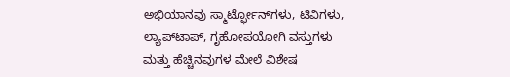ಅಭಿಯಾನವು ಸ್ಮಾರ್ಟ್ಫೋನ್‌ಗಳು, ಟಿವಿಗಳು, ಲ್ಯಾಪ್‌ಟಾಪ್, ಗೃಹೋಪಯೋಗಿ ವಸ್ತುಗಳು ಮತ್ತು ಹೆಚ್ಚಿನವುಗಳ ಮೇಲೆ ವಿಶೇಷ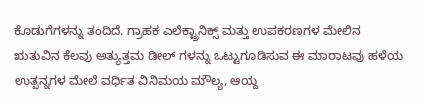ಕೊಡುಗೆಗಳನ್ನು ತಂದಿದೆ. ಗ್ರಾಹಕ ಎಲೆಕ್ಟ್ರಾನಿಕ್ಸ್ ಮತ್ತು ಉಪಕರಣಗಳ ಮೇಲಿನ ಋತುವಿನ ಕೆಲವು ಅತ್ಯುತ್ತಮ ಡೀಲ್ ಗಳನ್ನು ಒಟ್ಟುಗೂಡಿಸುವ ಈ ಮಾರಾಟವು ಹಳೆಯ ಉತ್ಪನ್ನಗಳ ಮೇಲೆ ವರ್ಧಿತ ವಿನಿಮಯ ಮೌಲ್ಯ, ಆಯ್ದ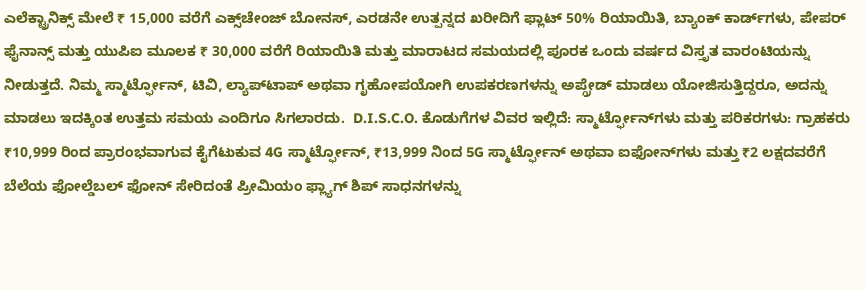ಎಲೆಕ್ಟ್ರಾನಿಕ್ಸ್ ಮೇಲೆ ₹ 15,000 ವರೆಗೆ ಎಕ್ಸ್‌ಚೇಂಜ್ ಬೋನಸ್, ಎರಡನೇ ಉತ್ಪನ್ನದ ಖರೀದಿಗೆ ಫ್ಲಾಟ್ 50% ರಿಯಾಯಿತಿ, ಬ್ಯಾಂಕ್ ಕಾರ್ಡ್‌ಗಳು, ಪೇಪರ್ ಫೈನಾನ್ಸ್ ಮತ್ತು ಯುಪಿಐ ಮೂಲಕ ₹ 30,000 ವರೆಗೆ ರಿಯಾಯಿತಿ ಮತ್ತು ಮಾರಾಟದ ಸಮಯದಲ್ಲಿ ಪೂರಕ ಒಂದು ವರ್ಷದ ವಿಸ್ತೃತ ವಾರಂಟಿಯನ್ನು ನೀಡುತ್ತದೆ. ನಿಮ್ಮ ಸ್ಮಾರ್ಟ್ಫೋನ್, ಟಿವಿ, ಲ್ಯಾಪ್‌ಟಾಪ್ ಅಥವಾ ಗೃಹೋಪಯೋಗಿ ಉಪಕರಣಗಳನ್ನು ಅಪ್ಗ್ರೇಡ್ ಮಾಡಲು ಯೋಜಿಸುತ್ತಿದ್ದರೂ, ಅದನ್ನು ಮಾಡಲು ಇದಕ್ಕಿಂತ ಉತ್ತಮ ಸಮಯ ಎಂದಿಗೂ ಸಿಗಲಾರದು.  D.I.S.C.O. ಕೊಡುಗೆಗಳ ವಿವರ ಇಲ್ಲಿದೆ: ಸ್ಮಾರ್ಟ್ಫೋನ್‌ಗಳು ಮತ್ತು ಪರಿಕರಗಳು: ಗ್ರಾಹಕರು ₹10,999 ರಿಂದ ಪ್ರಾರಂಭವಾಗುವ ಕೈಗೆಟುಕುವ 4G ಸ್ಮಾರ್ಟ್ಫೋನ್, ₹13,999 ನಿಂದ 5G ಸ್ಮಾರ್ಟ್ಫೋನ್ ಅಥವಾ ಐಫೋನ್‌ಗಳು ಮತ್ತು ₹2 ಲಕ್ಷದವರೆಗೆ ಬೆಲೆಯ ಫೋಲ್ಡೆಬಲ್ ಫೋನ್ ಸೇರಿದಂತೆ ಪ್ರೀಮಿಯಂ ಫ್ಲ್ಯಾಗ್ ಶಿಪ್ ಸಾಧನಗಳನ್ನು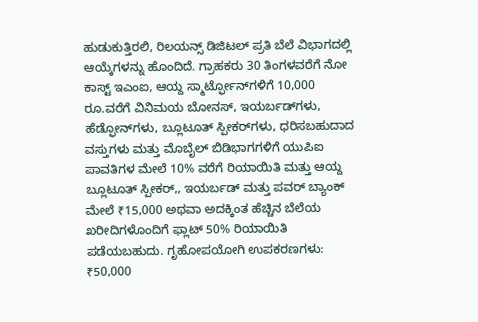ಹುಡುಕುತ್ತಿರಲಿ, ರಿಲಯನ್ಸ್ ಡಿಜಿಟಲ್ ಪ್ರತಿ ಬೆಲೆ ವಿಭಾಗದಲ್ಲಿ ಆಯ್ಕೆಗಳನ್ನು ಹೊಂದಿದೆ. ಗ್ರಾಹಕರು 30 ತಿಂಗಳವರೆಗೆ ನೋ ಕಾಸ್ಟ್ ಇಎಂಐ, ಆಯ್ದ ಸ್ಮಾರ್ಟ್ಫೋನ್‌ಗಳಿಗೆ 10,000 ರೂ.ವರೆಗೆ ವಿನಿಮಯ ಬೋನಸ್, ಇಯರ್ಬಡ್‌ಗಳು, ಹೆಡ್ಫೋನ್‌ಗಳು, ಬ್ಲೂಟೂತ್ ಸ್ಪೀಕರ್‌ಗಳು, ಧರಿಸಬಹುದಾದ ವಸ್ತುಗಳು ಮತ್ತು ಮೊಬೈಲ್ ಬಿಡಿಭಾಗಗಳಿಗೆ ಯುಪಿಐ ಪಾವತಿಗಳ ಮೇಲೆ 10% ವರೆಗೆ ರಿಯಾಯಿತಿ ಮತ್ತು ಆಯ್ದ ಬ್ಲೂಟೂತ್ ಸ್ಪೀಕರ್,, ಇಯರ್ಬಡ್ ಮತ್ತು ಪವರ್ ಬ್ಯಾಂಕ್ ಮೇಲೆ ₹15,000 ಅಥವಾ ಅದಕ್ಕಿಂತ ಹೆಚ್ಚಿನ ಬೆಲೆಯ ಖರೀದಿಗಳೊಂದಿಗೆ ಫ್ಲಾಟ್ 50% ರಿಯಾಯಿತಿ ಪಡೆಯಬಹುದು. ಗೃಹೋಪಯೋಗಿ ಉಪಕರಣಗಳು: ₹50,000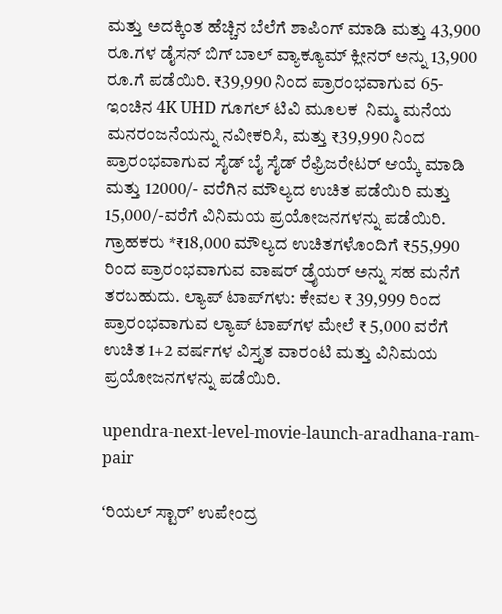ಮತ್ತು ಅದಕ್ಕಿಂತ ಹೆಚ್ಚಿನ ಬೆಲೆಗೆ ಶಾಪಿಂಗ್ ಮಾಡಿ ಮತ್ತು 43,900 ರೂ.ಗಳ ಡೈಸನ್ ಬಿಗ್ ಬಾಲ್ ವ್ಯಾಕ್ಯೂಮ್ ಕ್ಲೀನರ್ ಅನ್ನು 13,900 ರೂ.ಗೆ ಪಡೆಯಿರಿ. ₹39,990 ನಿಂದ ಪ್ರಾರಂಭವಾಗುವ 65-ಇಂಚಿನ 4K UHD ಗೂಗಲ್ ಟಿವಿ ಮೂಲಕ  ನಿಮ್ಮ ಮನೆಯ ಮನರಂಜನೆಯನ್ನು ನವೀಕರಿಸಿ, ಮತ್ತು ₹39,990 ನಿಂದ ಪ್ರಾರಂಭವಾಗುವ ಸೈಡ್ ಬೈ ಸೈಡ್ ರೆಫ್ರಿಜರೇಟರ್ ಆಯ್ಕೆ ಮಾಡಿ ಮತ್ತು 12000/- ವರೆಗಿ‌ನ ಮೌಲ್ಯದ ಉಚಿತ ಪಡೆಯಿರಿ ಮತ್ತು 15,000/-ವರೆಗೆ ವಿನಿಮಯ ಪ್ರಯೋಜನಗಳನ್ನು ಪಡೆಯಿರಿ. ಗ್ರಾಹಕರು *₹18,000 ಮೌಲ್ಯದ ಉಚಿತಗಳೊಂದಿಗೆ ₹55,990 ರಿಂದ ಪ್ರಾರಂಭವಾಗುವ ವಾಷರ್ ಡ್ರೈಯರ್ ಅನ್ನು ಸಹ ಮನೆಗೆ ತರಬಹುದು. ಲ್ಯಾಪ್ ಟಾಪ್‌ಗಳು: ಕೇವಲ ₹ 39,999 ರಿಂದ ಪ್ರಾರಂಭವಾಗುವ ಲ್ಯಾಪ್ ಟಾಪ್‌ಗಳ ಮೇಲೆ ₹ 5,000 ವರೆಗೆ ಉಚಿತ 1+2 ವರ್ಷಗಳ ವಿಸ್ತೃತ ವಾರಂಟಿ ಮತ್ತು ವಿನಿಮಯ ಪ್ರಯೋಜನಗಳನ್ನು ಪಡೆಯಿರಿ.

upendra-next-level-movie-launch-aradhana-ram-pair

ʻರಿಯಲ್ ಸ್ಟಾರ್ʼ ಉಪೇಂದ್ರ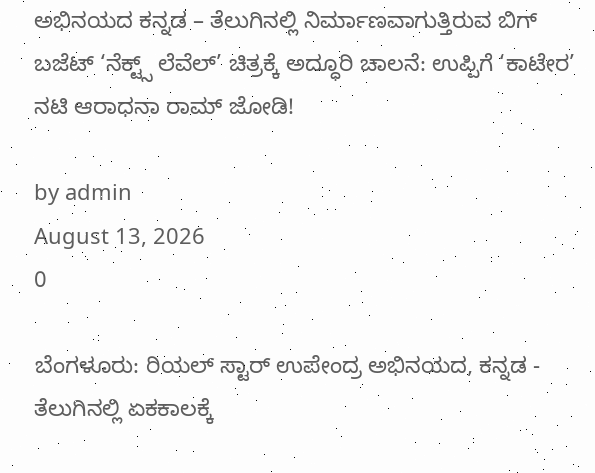ಅಭಿನಯದ ಕನ್ನಡ – ತೆಲುಗಿನಲ್ಲಿ ನಿರ್ಮಾಣವಾಗುತ್ತಿರುವ ಬಿಗ್‌ ಬಜೆಟ್‌ ‘ನೆಕ್ಟ್ಸ್ ಲೆವೆಲ್’ ಚಿತ್ರಕ್ಕೆ ಅದ್ಧೂರಿ ಚಾಲನೆ: ಉಪ್ಪಿಗೆ ‘ಕಾಟೇರ’ ನಟಿ ಆರಾಧನಾ ರಾಮ್ ಜೋಡಿ!

by admin
August 13, 2026
0

ಬೆಂಗಳೂರು: ರಿಯಲ್ ಸ್ಟಾರ್ ಉಪೇಂದ್ರ ಅಭಿನಯದ, ಕನ್ನಡ - ತೆಲುಗಿನಲ್ಲಿ ಏಕಕಾಲಕ್ಕೆ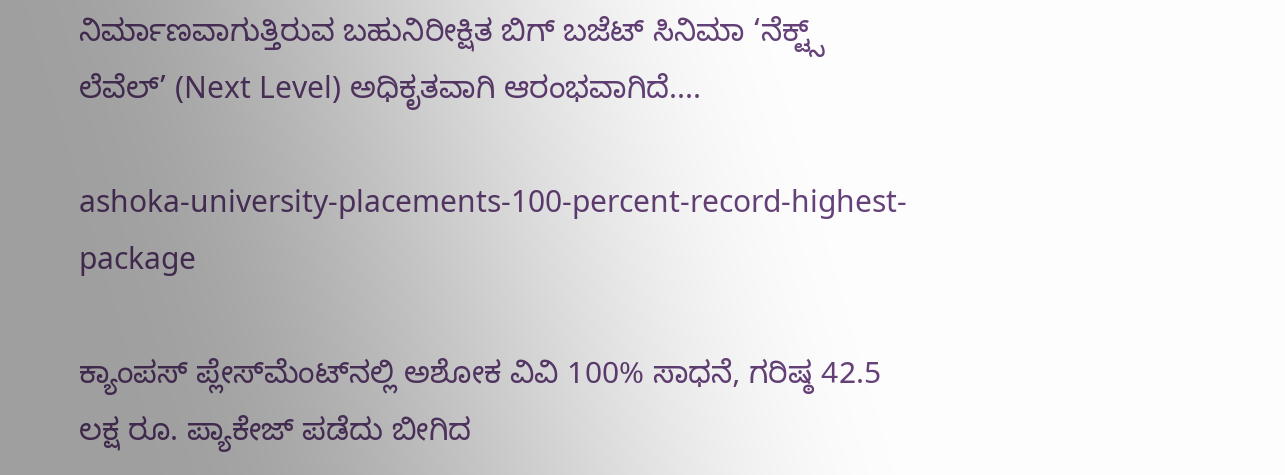ನಿರ್ಮಾಣವಾಗುತ್ತಿರುವ ಬಹುನಿರೀಕ್ಷಿತ ಬಿಗ್ ಬಜೆಟ್ ಸಿನಿಮಾ ‘ನೆಕ್ಟ್ಸ್‌ ಲೆವೆಲ್’ (Next Level) ಅಧಿಕೃತವಾಗಿ ಆರಂಭವಾಗಿದೆ....

ashoka-university-placements-100-percent-record-highest-package

ಕ್ಯಾಂಪಸ್ ಪ್ಲೇಸ್‌ಮೆಂಟ್‌ನಲ್ಲಿ ಅಶೋಕ ವಿವಿ 100% ಸಾಧನೆ, ಗರಿಷ್ಠ 42.5 ಲಕ್ಷ ರೂ. ಪ್ಯಾಕೇಜ್ ಪಡೆದು ಬೀಗಿದ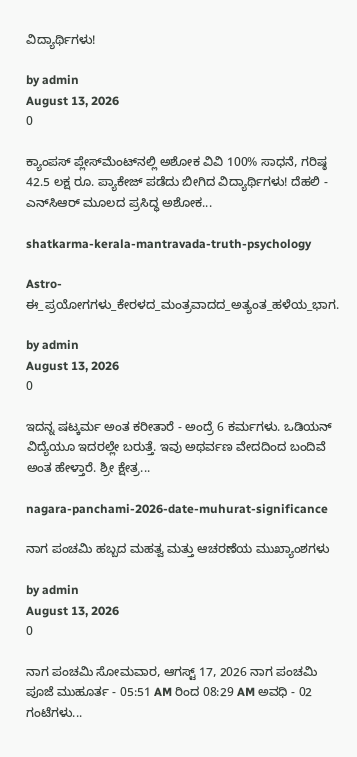ವಿದ್ಯಾರ್ಥಿಗಳು!

by admin
August 13, 2026
0

ಕ್ಯಾಂಪಸ್ ಪ್ಲೇಸ್‌ಮೆಂಟ್‌ನಲ್ಲಿ ಅಶೋಕ ವಿವಿ 100% ಸಾಧನೆ, ಗರಿಷ್ಠ 42.5 ಲಕ್ಷ ರೂ. ಪ್ಯಾಕೇಜ್ ಪಡೆದು ಬೀಗಿದ ವಿದ್ಯಾರ್ಥಿಗಳು! ದೆಹಲಿ - ಎನ್‌ಸಿಆರ್ ಮೂಲದ ಪ್ರಸಿದ್ಧ ಅಶೋಕ...

shatkarma-kerala-mantravada-truth-psychology

Astro- ಈ_ಪ್ರಯೋಗಗಳು_ಕೇರಳದ_ಮಂತ್ರವಾದದ_ಅತ್ಯಂತ_ಹಳೆಯ_ಭಾಗ.

by admin
August 13, 2026
0

ಇದನ್ನ ಷಟ್ಕರ್ಮ ಅಂತ ಕರೀತಾರೆ - ಅಂದ್ರೆ 6 ಕರ್ಮಗಳು. ಒಡಿಯನ್ ವಿದ್ಯೆಯೂ ಇದರಲ್ಲೇ ಬರುತ್ತೆ. ಇವು ಅಥರ್ವಣ ವೇದದಿಂದ ಬಂದಿವೆ ಅಂತ ಹೇಳ್ತಾರೆ. ಶ್ರೀ ಕ್ಷೇತ್ರ...

nagara-panchami-2026-date-muhurat-significance

ನಾಗ ಪಂಚಮಿ ಹಬ್ಬದ ಮಹತ್ವ ಮತ್ತು ಆಚರಣೆಯ ಮುಖ್ಯಾಂಶಗಳು

by admin
August 13, 2026
0

ನಾಗ ಪಂಚಮಿ ಸೋಮವಾರ, ಆಗಸ್ಟ್ 17, 2026 ನಾಗ ಪಂಚಮಿ ಪೂಜೆ ಮುಹೂರ್ತ - 05:51 AM ರಿಂದ 08:29 AM ಅವಧಿ - 02 ಗಂಟೆಗಳು...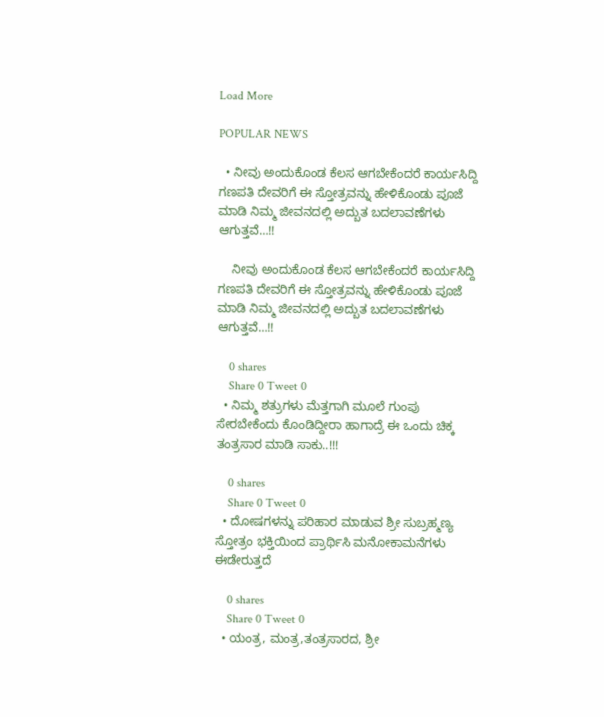Load More

POPULAR NEWS

  • ನೀವು ಅಂದುಕೊಂಡ ಕೆಲಸ ಆಗಬೇಕೆಂದರೆ ಕಾರ್ಯಸಿದ್ದಿ ಗಣಪತಿ ದೇವರಿಗೆ ಈ ಸ್ತೋತ್ರವನ್ನು ಹೇಳಿಕೊಂಡು ಪೂಜೆ ಮಾಡಿ ನಿಮ್ಮ ಜೀವನದಲ್ಲಿ ಅದ್ಬುತ ಬದಲಾವಣೆಗಳು ಆಗುತ್ತವೆ…!!

    ನೀವು ಅಂದುಕೊಂಡ ಕೆಲಸ ಆಗಬೇಕೆಂದರೆ ಕಾರ್ಯಸಿದ್ದಿ ಗಣಪತಿ ದೇವರಿಗೆ ಈ ಸ್ತೋತ್ರವನ್ನು ಹೇಳಿಕೊಂಡು ಪೂಜೆ ಮಾಡಿ ನಿಮ್ಮ ಜೀವನದಲ್ಲಿ ಅದ್ಬುತ ಬದಲಾವಣೆಗಳು ಆಗುತ್ತವೆ…!!

    0 shares
    Share 0 Tweet 0
  • ನಿಮ್ಮ ಶತ್ರುಗಳು ಮೆತ್ತಗಾಗಿ ಮೂಲೆ ಗುಂಪು ಸೇರಬೇಕೆಂದು ಕೊಂಡಿದ್ದೀರಾ ಹಾಗಾದ್ರೆ ಈ ಒಂದು ಚಿಕ್ಕ ತಂತ್ರಸಾರ ಮಾಡಿ ಸಾಕು..!!!

    0 shares
    Share 0 Tweet 0
  • ದೋಷಗಳನ್ನು ಪರಿಹಾರ ಮಾಡುವ ಶ್ರೀ ಸುಬ್ರಹ್ಮಣ್ಯ ಸ್ತೋತ್ರಂ ಭಕ್ತಿಯಿಂದ ಪ್ರಾರ್ಥಿಸಿ ಮನೋಕಾಮನೆಗಳು ಈಡೇರುತ್ತದೆ

    0 shares
    Share 0 Tweet 0
  • ಯಂತ್ರ, ಮಂತ್ರ,ತಂತ್ರಸಾರದ, ಶ್ರೀ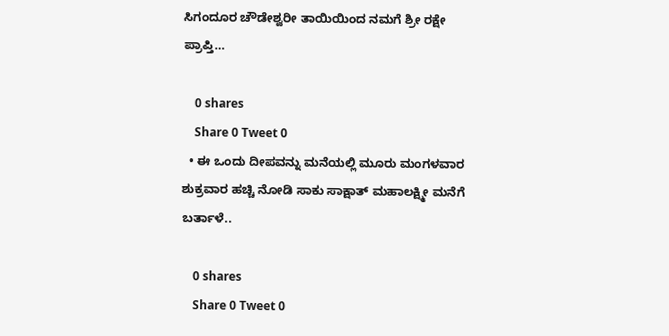ಸಿಗಂದೂರ ಚೌಡೇಶ್ವರೀ ತಾಯಿಯಿಂದ ನಮಗೆ ಶ್ರೀ ರಕ್ಷೇ ಪ್ರಾಪ್ತಿ…

    0 shares
    Share 0 Tweet 0
  • ಈ ಒಂದು ದೀಪವನ್ನು ಮನೆಯಲ್ಲಿ ಮೂರು ಮಂಗಳವಾರ ಶುಕ್ರವಾರ ಹಚ್ಚಿ ನೋಡಿ ಸಾಕು ಸಾಕ್ಷಾತ್ ಮಹಾಲಕ್ಷ್ಮೀ ಮನೆಗೆ ಬರ್ತಾಳೆ..

    0 shares
    Share 0 Tweet 0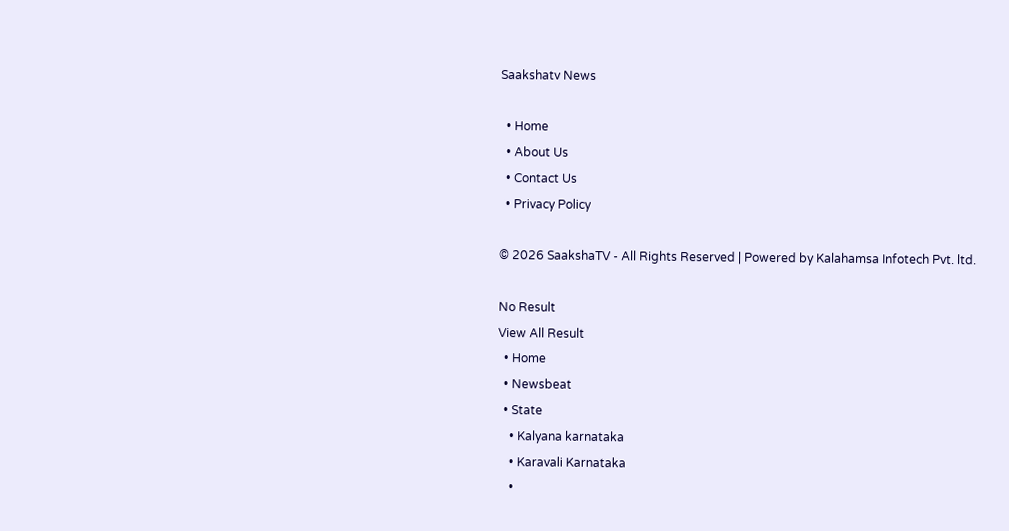Saakshatv News

  • Home
  • About Us
  • Contact Us
  • Privacy Policy

© 2026 SaakshaTV - All Rights Reserved | Powered by Kalahamsa Infotech Pvt. ltd.

No Result
View All Result
  • Home
  • Newsbeat
  • State
    • Kalyana karnataka
    • Karavali Karnataka
    •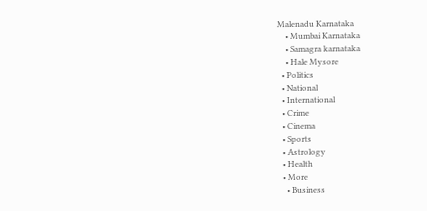Malenadu Karnataka
    • Mumbai Karnataka
    • Samagra karnataka
    • Hale Mysore
  • Politics
  • National
  • International
  • Crime
  • Cinema
  • Sports
  • Astrology
  • Health
  • More
    • Business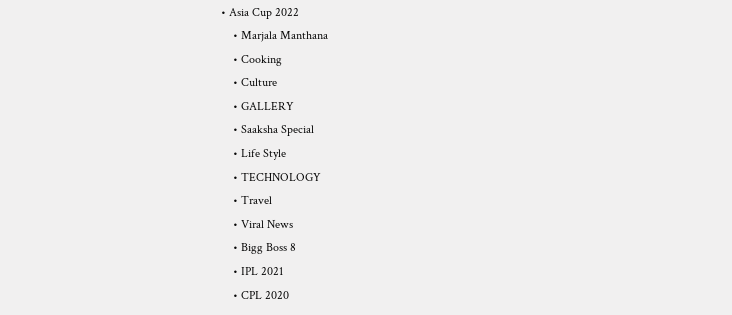• Asia Cup 2022
    • Marjala Manthana
    • Cooking
    • Culture
    • GALLERY
    • Saaksha Special
    • Life Style
    • TECHNOLOGY
    • Travel
    • Viral News
    • Bigg Boss 8
    • IPL 2021
    • CPL 2020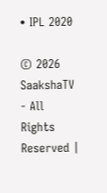• IPL 2020

© 2026 SaakshaTV - All Rights Reserved |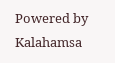Powered by Kalahamsa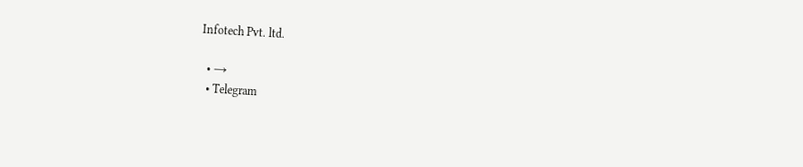Infotech Pvt. ltd.

  • →
  • Telegram